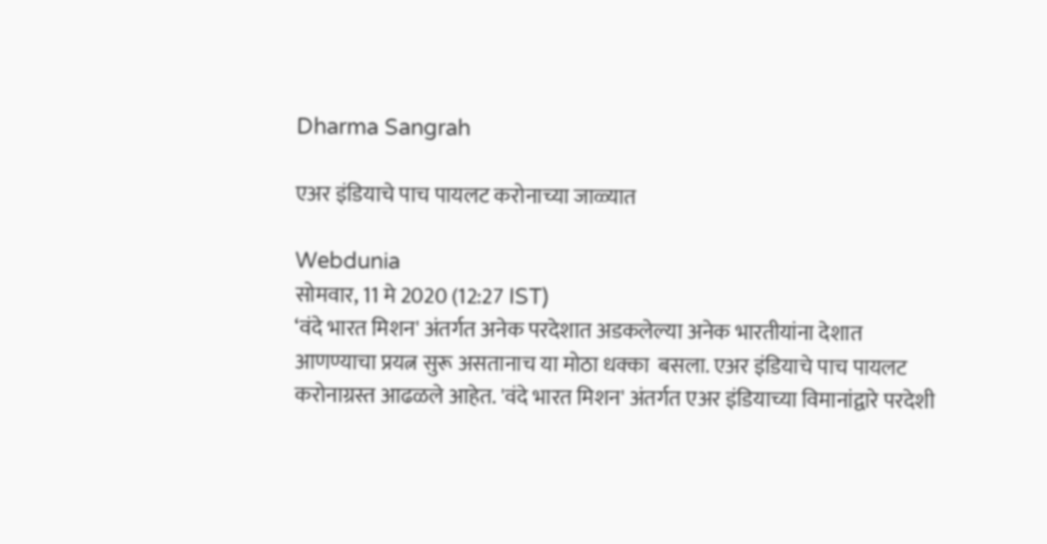Dharma Sangrah

एअर इंडियाचे पाच पायलट करोनाच्या जाळ्यात

Webdunia
सोमवार, 11 मे 2020 (12:27 IST)
‘वंदे भारत मिशन' अंतर्गत अनेक परदेशात अडकलेल्या अनेक भारतीयांना देशात आणण्याचा प्रयत्न सुरू असतानाच या मोठा धक्का  बसला. एअर इंडियाचे पाच पायलट करोनाग्रस्त आढळले आहेत. 'वंदे भारत मिशन' अंतर्गत एअर इंडियाच्या विमानांद्वारे परदेशी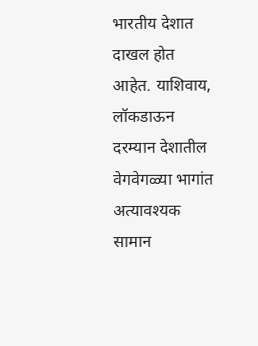भारतीय देशात दाखल होत आहेत. याशिवाय, लॉकडाऊन दरम्यान देशातील वेगवेगळ्या भागांत अत्यावश्यक  सामान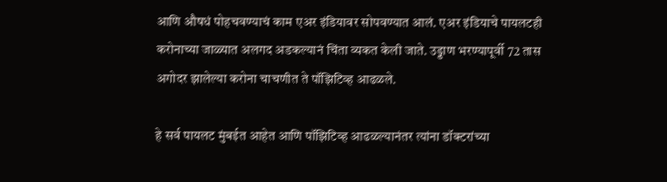आणि औषधं पोहचवण्याचं काम एअर इंडियावर सोपवण्यात आलं. एअर इंडियाचे पायलटही करोनाच्या जाळ्यात अलगद अडकल्यानं चिंता व्यकत केली जाते. उड्डाण भरण्यापूर्वी 72 तास अगोदर झालेल्या करोना चाचणीत ते पॉझिटिव्ह आढळले.

हे सर्व पायलट मुंबईत आहेत आणि पॉझिटिव्ह आढळल्यानंतर त्यांना डॉक्टरांच्या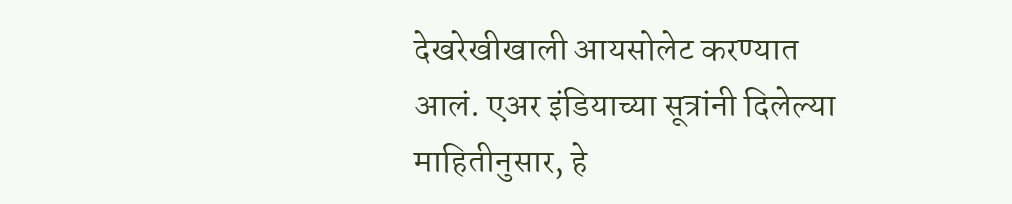देखरेखीखाली आयसोलेट करण्यात आलं. एअर इंडियाच्या सूत्रांनी दिलेल्या माहितीनुसार, हे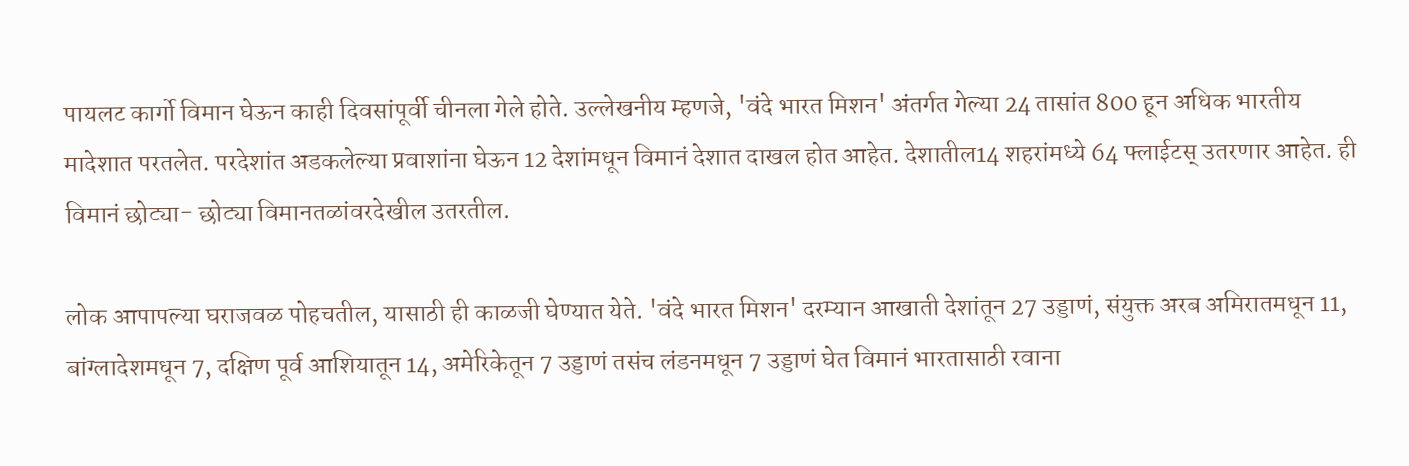पायलट कार्गो विमान घेऊन काही दिवसांपूर्वी चीनला गेले होते. उल्लेखनीय म्हणजे, 'वंदे भारत मिशन' अंतर्गत गेल्या 24 तासांत 800 हून अधिक भारतीय मादेशात परतलेत. परदेशांत अडकलेल्या प्रवाशांना घेऊन 12 देशांमधून विमानं देशात दाखल होत आहेत. देशातील14 शहरांमध्ये 64 फ्लाईटस्‌ उतरणार आहेत. ही विमानं छोट्या- छोट्या विमानतळांवरदेखील उतरतील.

लोक आपापल्या घराजवळ पोहचतील, यासाठी ही काळजी घेण्यात येते. 'वंदे भारत मिशन' दरम्यान आखाती देशांतून 27 उड्डाणं, संयुक्त अरब अमिरातमधून 11, बांग्लादेशमधून 7, दक्षिण पूर्व आशियातून 14, अमेरिकेतून 7 उड्डाणं तसंच लंडनमधून 7 उड्डाणं घेत विमानं भारतासाठी रवाना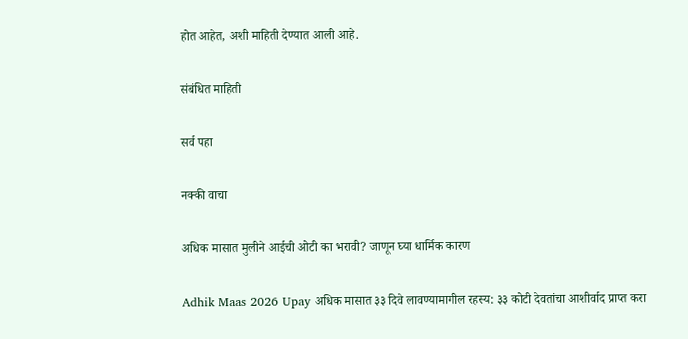होत आहेत, अशी माहिती देण्यात आली आहे.

संबंधित माहिती

सर्व पहा

नक्की वाचा

अधिक मासात मुलीने आईची ओटी का भरावी? जाणून घ्या धार्मिक कारण

Adhik Maas 2026 Upay अधिक मासात ३३ दिवे लावण्यामागील रहस्य: ३३ कोटी देवतांचा आशीर्वाद प्राप्त करा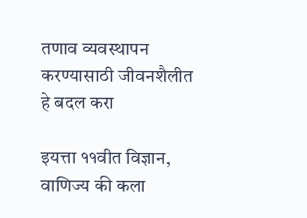तणाव व्यवस्थापन करण्यासाठी जीवनशैलीत हे बदल करा

इयत्ता ११वीत विज्ञान, वाणिज्य की कला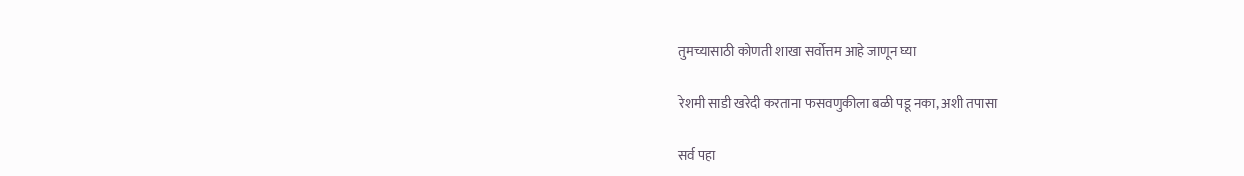तुमच्यासाठी कोणती शाखा सर्वोत्तम आहे जाणून घ्या

रेशमी साडी खरेदी करताना फसवणुकीला बळी पडू नका, अशी तपासा

सर्व पहा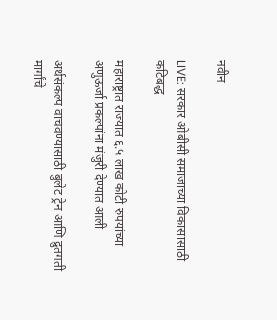नवीन

LIVE: सरकार ओबीसी समाजाच्या विकासासाठी कटिबद्ध

महाराष्ट्रात राज्यात ६.५ लाख कोटी रुपयांच्या अणुऊर्जा प्रकल्पांना मंजुरी देण्यात आली

अर्थसंकल्प वाचवण्यासाठी बुलेट ट्रेन आणि द्रुतगती मार्गांचे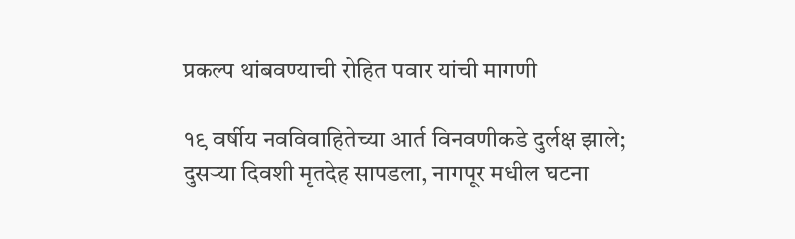प्रकल्प थांबवण्याची रोहित पवार यांची मागणी

१९ वर्षीय नवविवाहितेच्या आर्त विनवणीकडे दुर्लक्ष झाले; दुसऱ्या दिवशी मृतदेह सापडला, नागपूर मधील घटना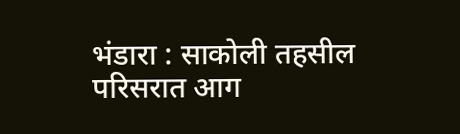भंडारा : साकोली तहसील परिसरात आग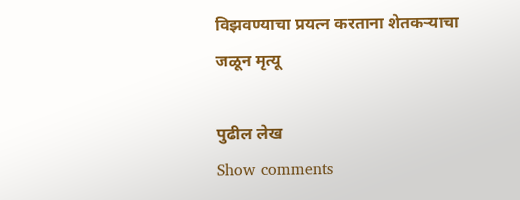विझवण्याचा प्रयत्न करताना शेतकऱ्याचा जळून मृत्यू

पुढील लेख
Show comments